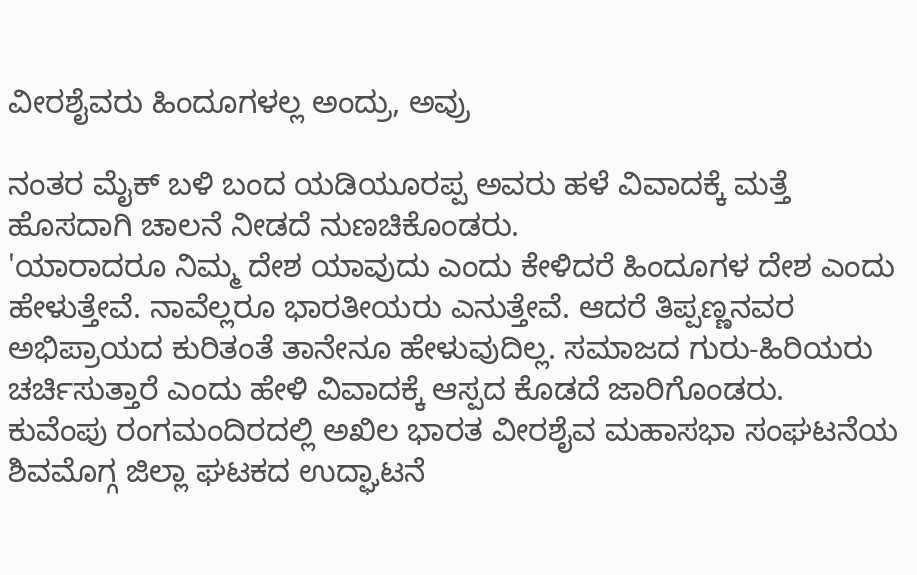ವೀರಶೈವರು ಹಿಂದೂಗಳಲ್ಲ ಅಂದ್ರು, ಅವ್ರು

ನಂತರ ಮೈಕ್ ಬಳಿ ಬಂದ ಯಡಿಯೂರಪ್ಪ ಅವರು ಹಳೆ ವಿವಾದಕ್ಕೆ ಮತ್ತೆ ಹೊಸದಾಗಿ ಚಾಲನೆ ನೀಡದೆ ನುಣಚಿಕೊಂಡರು.
'ಯಾರಾದರೂ ನಿಮ್ಮ ದೇಶ ಯಾವುದು ಎಂದು ಕೇಳಿದರೆ ಹಿಂದೂಗಳ ದೇಶ ಎಂದು ಹೇಳುತ್ತೇವೆ. ನಾವೆಲ್ಲರೂ ಭಾರತೀಯರು ಎನುತ್ತೇವೆ. ಆದರೆ ತಿಪ್ಪಣ್ಣನವರ ಅಭಿಪ್ರಾಯದ ಕುರಿತಂತೆ ತಾನೇನೂ ಹೇಳುವುದಿಲ್ಲ. ಸಮಾಜದ ಗುರು-ಹಿರಿಯರು ಚರ್ಚಿಸುತ್ತಾರೆ ಎಂದು ಹೇಳಿ ವಿವಾದಕ್ಕೆ ಆಸ್ಪದ ಕೊಡದೆ ಜಾರಿಗೊಂಡರು.
ಕುವೆಂಪು ರಂಗಮಂದಿರದಲ್ಲಿ ಅಖಿಲ ಭಾರತ ವೀರಶೈವ ಮಹಾಸಭಾ ಸಂಘಟನೆಯ ಶಿವಮೊಗ್ಗ ಜಿಲ್ಲಾ ಘಟಕದ ಉದ್ಘಾಟನೆ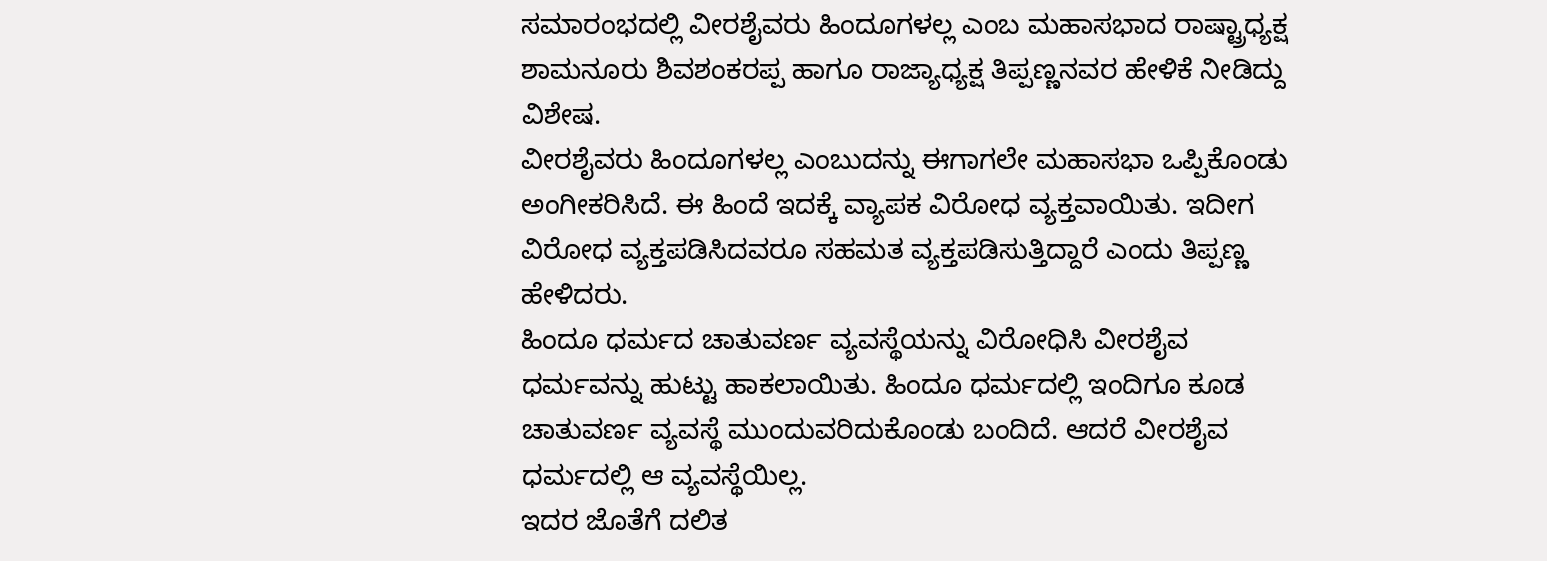ಸಮಾರಂಭದಲ್ಲಿ ವೀರಶೈವರು ಹಿಂದೂಗಳಲ್ಲ ಎಂಬ ಮಹಾಸಭಾದ ರಾಷ್ಟ್ರಾಧ್ಯಕ್ಷ ಶಾಮನೂರು ಶಿವಶಂಕರಪ್ಪ ಹಾಗೂ ರಾಜ್ಯಾಧ್ಯಕ್ಷ ತಿಪ್ಪಣ್ಣನವರ ಹೇಳಿಕೆ ನೀಡಿದ್ದು ವಿಶೇಷ.
ವೀರಶೈವರು ಹಿಂದೂಗಳಲ್ಲ ಎಂಬುದನ್ನು ಈಗಾಗಲೇ ಮಹಾಸಭಾ ಒಪ್ಪಿಕೊಂಡು ಅಂಗೀಕರಿಸಿದೆ. ಈ ಹಿಂದೆ ಇದಕ್ಕೆ ವ್ಯಾಪಕ ವಿರೋಧ ವ್ಯಕ್ತವಾಯಿತು. ಇದೀಗ ವಿರೋಧ ವ್ಯಕ್ತಪಡಿಸಿದವರೂ ಸಹಮತ ವ್ಯಕ್ತಪಡಿಸುತ್ತಿದ್ದಾರೆ ಎಂದು ತಿಪ್ಪಣ್ಣ ಹೇಳಿದರು.
ಹಿಂದೂ ಧರ್ಮದ ಚಾತುವರ್ಣ ವ್ಯವಸ್ಥೆಯನ್ನು ವಿರೋಧಿಸಿ ವೀರಶೈವ ಧರ್ಮವನ್ನು ಹುಟ್ಟು ಹಾಕಲಾಯಿತು. ಹಿಂದೂ ಧರ್ಮದಲ್ಲಿ ಇಂದಿಗೂ ಕೂಡ ಚಾತುವರ್ಣ ವ್ಯವಸ್ಥೆ ಮುಂದುವರಿದುಕೊಂಡು ಬಂದಿದೆ. ಆದರೆ ವೀರಶೈವ ಧರ್ಮದಲ್ಲಿ ಆ ವ್ಯವಸ್ಥೆಯಿಲ್ಲ.
ಇದರ ಜೊತೆಗೆ ದಲಿತ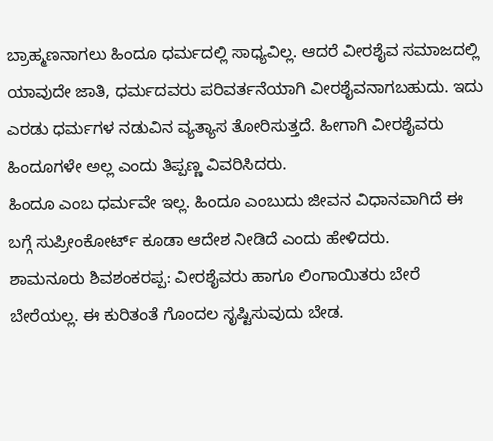ಬ್ರಾಹ್ಮಣನಾಗಲು ಹಿಂದೂ ಧರ್ಮದಲ್ಲಿ ಸಾಧ್ಯವಿಲ್ಲ. ಆದರೆ ವೀರಶೈವ ಸಮಾಜದಲ್ಲಿ ಯಾವುದೇ ಜಾತಿ, ಧರ್ಮದವರು ಪರಿವರ್ತನೆಯಾಗಿ ವೀರಶೈವನಾಗಬಹುದು. ಇದು ಎರಡು ಧರ್ಮಗಳ ನಡುವಿನ ವ್ಯತ್ಯಾಸ ತೋರಿಸುತ್ತದೆ. ಹೀಗಾಗಿ ವೀರಶೈವರು ಹಿಂದೂಗಳೇ ಅಲ್ಲ ಎಂದು ತಿಪ್ಪಣ್ಣ ವಿವರಿಸಿದರು.
ಹಿಂದೂ ಎಂಬ ಧರ್ಮವೇ ಇಲ್ಲ. ಹಿಂದೂ ಎಂಬುದು ಜೀವನ ವಿಧಾನವಾಗಿದೆ ಈ ಬಗ್ಗೆ ಸುಪ್ರೀಂಕೋರ್ಟ್ ಕೂಡಾ ಆದೇಶ ನೀಡಿದೆ ಎಂದು ಹೇಳಿದರು.
ಶಾಮನೂರು ಶಿವಶಂಕರಪ್ಪ: ವೀರಶೈವರು ಹಾಗೂ ಲಿಂಗಾಯಿತರು ಬೇರೆ ಬೇರೆಯಲ್ಲ. ಈ ಕುರಿತಂತೆ ಗೊಂದಲ ಸೃಷ್ಟಿಸುವುದು ಬೇಡ.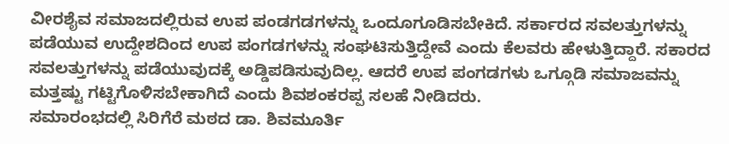ವೀರಶೈವ ಸಮಾಜದಲ್ಲಿರುವ ಉಪ ಪಂಡಗಡಗಳನ್ನು ಒಂದೂಗೂಡಿಸಬೇಕಿದೆ. ಸರ್ಕಾರದ ಸವಲತ್ತುಗಳನ್ನು ಪಡೆಯುವ ಉದ್ದೇಶದಿಂದ ಉಪ ಪಂಗಡಗಳನ್ನು ಸಂಘಟಿಸುತ್ತಿದ್ದೇವೆ ಎಂದು ಕೆಲವರು ಹೇಳುತ್ತಿದ್ದಾರೆ. ಸಕಾರದ ಸವಲತ್ತುಗಳನ್ನು ಪಡೆಯುವುದಕ್ಕೆ ಅಡ್ಡಿಪಡಿಸುವುದಿಲ್ಲ. ಆದರೆ ಉಪ ಪಂಗಡಗಳು ಒಗ್ಗೂಡಿ ಸಮಾಜವನ್ನು ಮತ್ತಷ್ಟು ಗಟ್ಟಿಗೊಳಿಸಬೇಕಾಗಿದೆ ಎಂದು ಶಿವಶಂಕರಪ್ಪ ಸಲಹೆ ನೀಡಿದರು.
ಸಮಾರಂಭದಲ್ಲಿ ಸಿರಿಗೆರೆ ಮಠದ ಡಾ. ಶಿವಮೂರ್ತಿ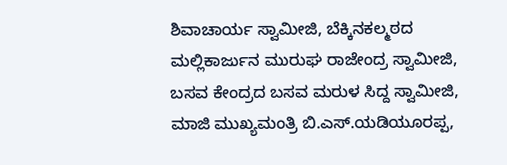ಶಿವಾಚಾರ್ಯ ಸ್ವಾಮೀಜಿ, ಬೆಕ್ಕಿನಕಲ್ಮಠದ ಮಲ್ಲಿಕಾರ್ಜುನ ಮುರುಘ ರಾಜೇಂದ್ರ ಸ್ವಾಮೀಜಿ, ಬಸವ ಕೇಂದ್ರದ ಬಸವ ಮರುಳ ಸಿದ್ದ ಸ್ವಾಮೀಜಿ, ಮಾಜಿ ಮುಖ್ಯಮಂತ್ರಿ ಬಿ.ಎಸ್.ಯಡಿಯೂರಪ್ಪ,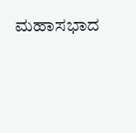ಮಹಾಸಭಾದ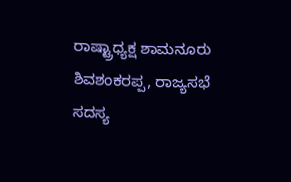ರಾಷ್ಟ್ರಾಧ್ಯಕ್ಷ ಶಾಮನೂರು ಶಿವಶಂಕರಪ್ಪ, ರಾಜ್ಯಸಭೆ ಸದಸ್ಯ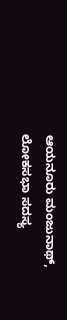ಆಯನೂರು ಮಂಜುನಾಥ್, ಲೋಕಸಭಾ ಸದಸ್ಯ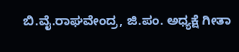ಬಿ.ವೈ.ರಾಘವೇಂದ್ರ, ಜಿ.ಪಂ. ಅಧ್ಯಕ್ಷೆ ಗೀತಾ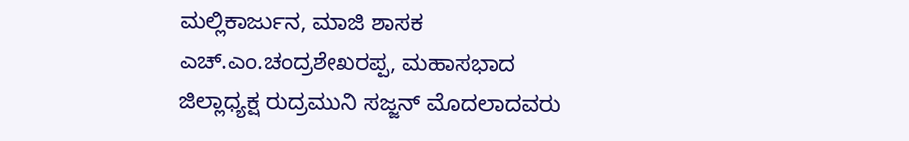ಮಲ್ಲಿಕಾರ್ಜುನ, ಮಾಜಿ ಶಾಸಕ ಎಚ್.ಎಂ.ಚಂದ್ರಶೇಖರಪ್ಪ, ಮಹಾಸಭಾದ ಜಿಲ್ಲಾಧ್ಯಕ್ಷ ರುದ್ರಮುನಿ ಸಜ್ಜನ್ ಮೊದಲಾದವರು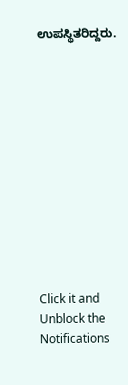ಉಪಸ್ಥಿತರಿದ್ದರು.












Click it and Unblock the Notifications